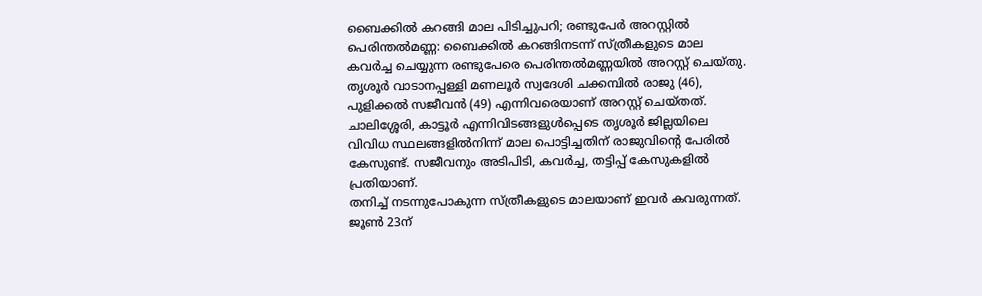ബൈക്കിൽ കറങ്ങി മാല പിടിച്ചുപറി; രണ്ടുപേർ അറസ്റ്റിൽ
പെരിന്തൽമണ്ണ: ബൈക്കിൽ കറങ്ങിനടന്ന് സ്ത്രീകളുടെ മാല കവർച്ച ചെയ്യുന്ന രണ്ടുപേരെ പെരിന്തൽമണ്ണയിൽ അറസ്റ്റ് ചെയ്തു. തൃശൂർ വാടാനപ്പള്ളി മണലൂർ സ്വദേശി ചക്കമ്പിൽ രാജു (46), പുളിക്കൽ സജീവൻ (49) എന്നിവരെയാണ് അറസ്റ്റ് ചെയ്തത്. ചാലിശ്ശേരി, കാട്ടൂർ എന്നിവിടങ്ങളുൾപ്പെടെ തൃശൂർ ജില്ലയിലെ വിവിധ സ്ഥലങ്ങളിൽനിന്ന് മാല പൊട്ടിച്ചതിന് രാജുവിന്റെ പേരിൽ കേസുണ്ട്. സജീവനും അടിപിടി, കവർച്ച, തട്ടിപ്പ് കേസുകളിൽ പ്രതിയാണ്.
തനിച്ച് നടന്നുപോകുന്ന സ്ത്രീകളുടെ മാലയാണ് ഇവർ കവരുന്നത്. ജൂൺ 23ന്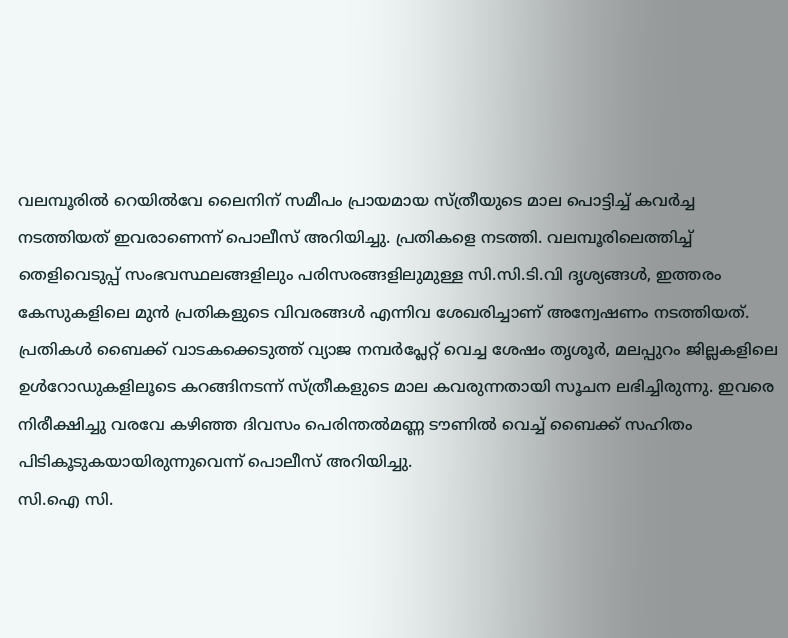വലമ്പൂരിൽ റെയിൽവേ ലൈനിന് സമീപം പ്രായമായ സ്ത്രീയുടെ മാല പൊട്ടിച്ച് കവർച്ച നടത്തിയത് ഇവരാണെന്ന് പൊലീസ് അറിയിച്ചു. പ്രതികളെ നടത്തി. വലമ്പൂരിലെത്തിച്ച് തെളിവെടുപ്പ് സംഭവസ്ഥലങ്ങളിലും പരിസരങ്ങളിലുമുള്ള സി.സി.ടി.വി ദൃശ്യങ്ങൾ, ഇത്തരം കേസുകളിലെ മുൻ പ്രതികളുടെ വിവരങ്ങൾ എന്നിവ ശേഖരിച്ചാണ് അന്വേഷണം നടത്തിയത്.
പ്രതികൾ ബൈക്ക് വാടകക്കെടുത്ത് വ്യാജ നമ്പർപ്ലേറ്റ് വെച്ച ശേഷം തൃശൂർ, മലപ്പുറം ജില്ലകളിലെ ഉൾറോഡുകളിലൂടെ കറങ്ങിനടന്ന് സ്ത്രീകളുടെ മാല കവരുന്നതായി സൂചന ലഭിച്ചിരുന്നു. ഇവരെ നിരീക്ഷിച്ചു വരവേ കഴിഞ്ഞ ദിവസം പെരിന്തൽമണ്ണ ടൗണിൽ വെച്ച് ബൈക്ക് സഹിതം പിടികൂടുകയായിരുന്നുവെന്ന് പൊലീസ് അറിയിച്ചു.
സി.ഐ സി.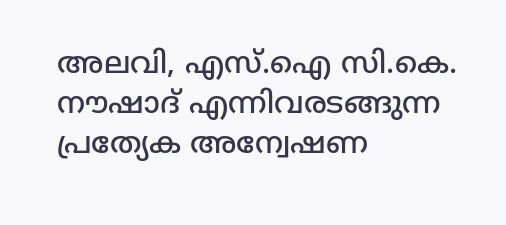അലവി, എസ്.ഐ സി.കെ. നൗഷാദ് എന്നിവരടങ്ങുന്ന പ്രത്യേക അന്വേഷണ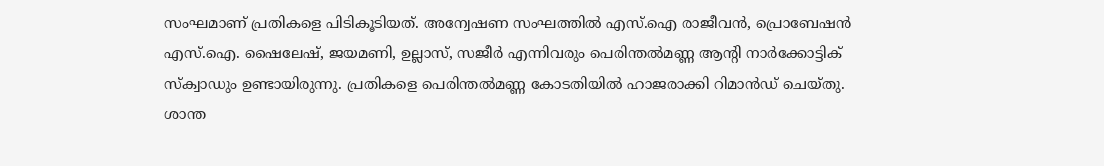സംഘമാണ് പ്രതികളെ പിടികൂടിയത്. അന്വേഷണ സംഘത്തിൽ എസ്.ഐ രാജീവൻ, പ്രൊബേഷൻ എസ്.ഐ. ഷൈലേഷ്, ജയമണി, ഉല്ലാസ്, സജീർ എന്നിവരും പെരിന്തൽമണ്ണ ആന്റി നാർക്കോട്ടിക് സ്ക്വാഡും ഉണ്ടായിരുന്നു. പ്രതികളെ പെരിന്തൽമണ്ണ കോടതിയിൽ ഹാജരാക്കി റിമാൻഡ് ചെയ്തു.
ശാന്ത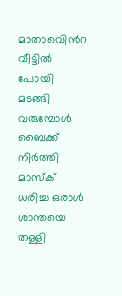മാതാവെിൻറ വീട്ടിൽ പോയി മടങ്ങി വരുമ്പോൾ ബൈക്ക് നിർത്തി മാസ്ക് ധരിച്ച ഒരാൾ ശാന്തയെ തള്ളി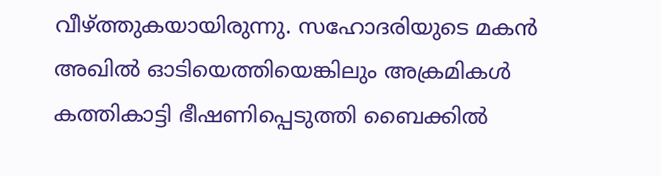വീഴ്ത്തുകയായിരുന്നു. സഹോദരിയുടെ മകൻ അഖിൽ ഓടിയെത്തിയെങ്കിലും അക്രമികൾ കത്തികാട്ടി ഭീഷണിപ്പെടുത്തി ബൈക്കിൽ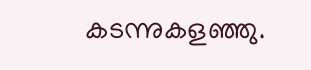കടന്നുകളഞ്ഞു.